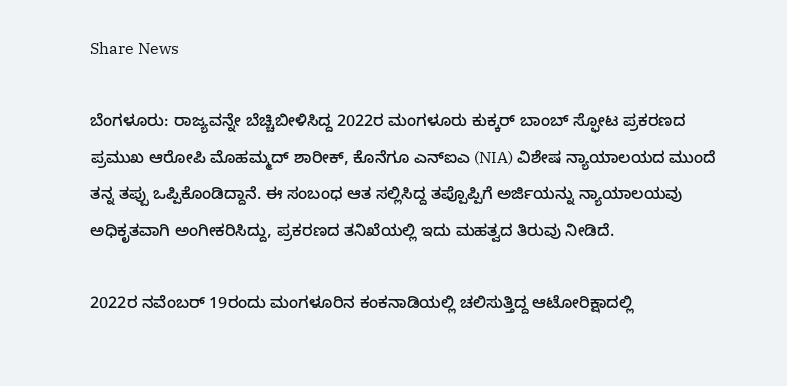Share News

ಬೆಂಗಳೂರು: ರಾಜ್ಯವನ್ನೇ ಬೆಚ್ಚಿಬೀಳಿಸಿದ್ದ 2022ರ ಮಂಗಳೂರು ಕುಕ್ಕರ್ ಬಾಂಬ್ ಸ್ಫೋಟ ಪ್ರಕರಣದ ಪ್ರಮುಖ ಆರೋಪಿ ಮೊಹಮ್ಮದ್ ಶಾರೀಕ್, ಕೊನೆಗೂ ಎನ್‌ಐಎ (NIA) ವಿಶೇಷ ನ್ಯಾಯಾಲಯದ ಮುಂದೆ ತನ್ನ ತಪ್ಪು ಒಪ್ಪಿಕೊಂಡಿದ್ದಾನೆ. ಈ ಸಂಬಂಧ ಆತ ಸಲ್ಲಿಸಿದ್ದ ತಪ್ಪೊಪ್ಪಿಗೆ ಅರ್ಜಿಯನ್ನು ನ್ಯಾಯಾಲಯವು ಅಧಿಕೃತವಾಗಿ ಅಂಗೀಕರಿಸಿದ್ದು, ಪ್ರಕರಣದ ತನಿಖೆಯಲ್ಲಿ ಇದು ಮಹತ್ವದ ತಿರುವು ನೀಡಿದೆ.

2022ರ ನವೆಂಬರ್ 19ರಂದು ಮಂಗಳೂರಿನ ಕಂಕನಾಡಿಯಲ್ಲಿ ಚಲಿಸುತ್ತಿದ್ದ ಆಟೋರಿಕ್ಷಾದಲ್ಲಿ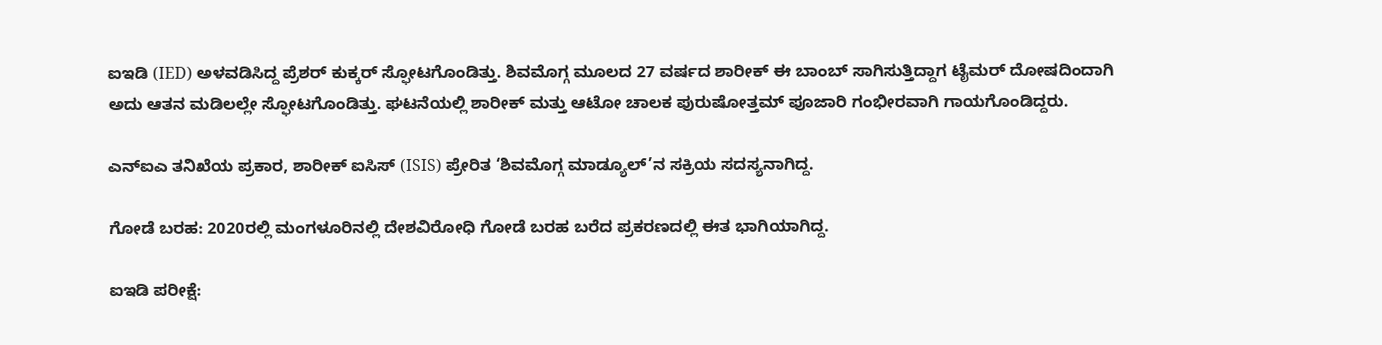ಐಇಡಿ (IED) ಅಳವಡಿಸಿದ್ದ ಪ್ರೆಶರ್ ಕುಕ್ಕರ್ ಸ್ಫೋಟಗೊಂಡಿತ್ತು. ಶಿವಮೊಗ್ಗ ಮೂಲದ 27 ವರ್ಷದ ಶಾರೀಕ್ ಈ ಬಾಂಬ್ ಸಾಗಿಸುತ್ತಿದ್ದಾಗ ಟೈಮರ್ ದೋಷದಿಂದಾಗಿ ಅದು ಆತನ ಮಡಿಲಲ್ಲೇ ಸ್ಫೋಟಗೊಂಡಿತ್ತು. ಘಟನೆಯಲ್ಲಿ ಶಾರೀಕ್ ಮತ್ತು ಆಟೋ ಚಾಲಕ ಪುರುಷೋತ್ತಮ್ ಪೂಜಾರಿ ಗಂಭೀರವಾಗಿ ಗಾಯಗೊಂಡಿದ್ದರು.

ಎನ್‌ಐಎ ತನಿಖೆಯ ಪ್ರಕಾರ, ಶಾರೀಕ್ ಐಸಿಸ್ (ISIS) ಪ್ರೇರಿತ ‘ಶಿವಮೊಗ್ಗ ಮಾಡ್ಯೂಲ್’ನ ಸಕ್ರಿಯ ಸದಸ್ಯನಾಗಿದ್ದ.

ಗೋಡೆ ಬರಹ: 2020ರಲ್ಲಿ ಮಂಗಳೂರಿನಲ್ಲಿ ದೇಶವಿರೋಧಿ ಗೋಡೆ ಬರಹ ಬರೆದ ಪ್ರಕರಣದಲ್ಲಿ ಈತ ಭಾಗಿಯಾಗಿದ್ದ.

ಐಇಡಿ ಪರೀಕ್ಷೆ: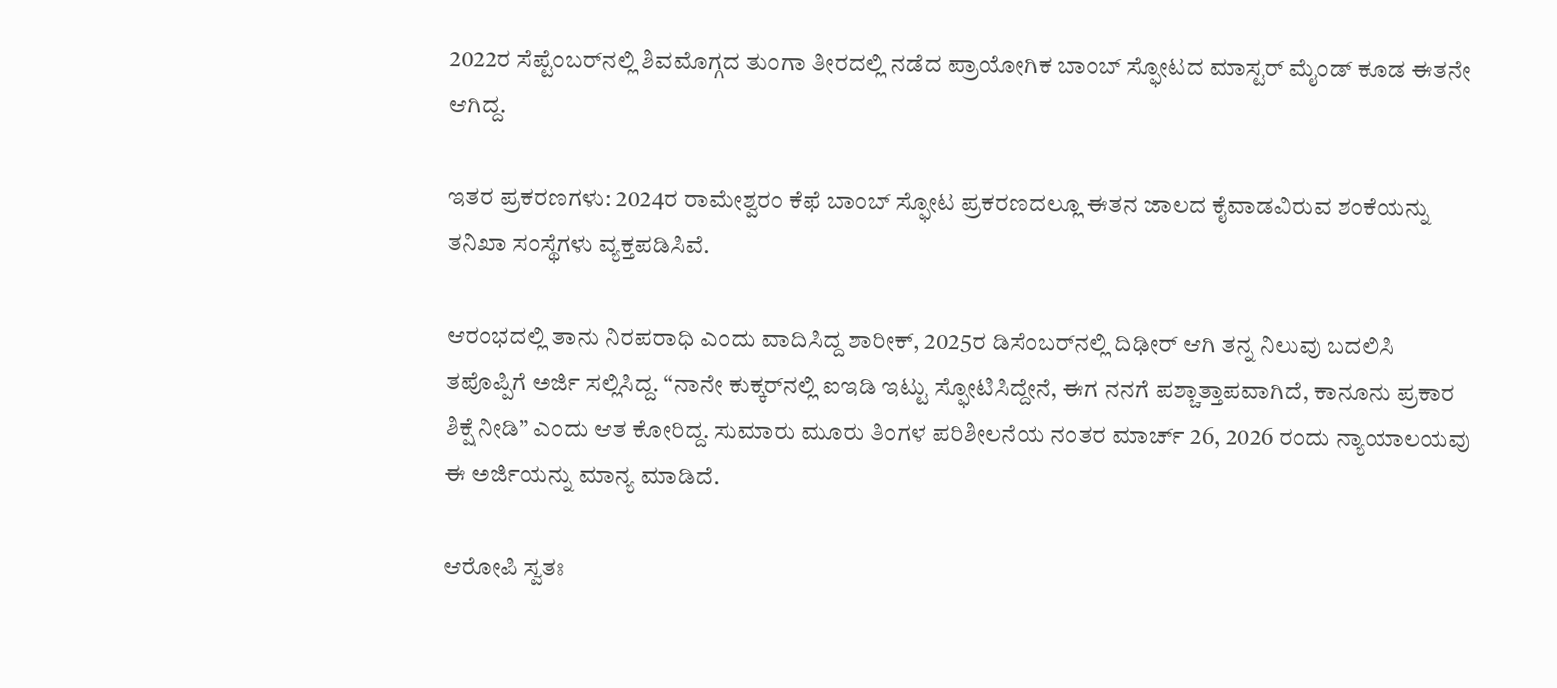2022ರ ಸೆಪ್ಟೆಂಬರ್‌ನಲ್ಲಿ ಶಿವಮೊಗ್ಗದ ತುಂಗಾ ತೀರದಲ್ಲಿ ನಡೆದ ಪ್ರಾಯೋಗಿಕ ಬಾಂಬ್ ಸ್ಫೋಟದ ಮಾಸ್ಟರ್ ಮೈಂಡ್ ಕೂಡ ಈತನೇ ಆಗಿದ್ದ.

ಇತರ ಪ್ರಕರಣಗಳು: 2024ರ ರಾಮೇಶ್ವರಂ ಕೆಫೆ ಬಾಂಬ್ ಸ್ಫೋಟ ಪ್ರಕರಣದಲ್ಲೂ ಈತನ ಜಾಲದ ಕೈವಾಡವಿರುವ ಶಂಕೆಯನ್ನು ತನಿಖಾ ಸಂಸ್ಥೆಗಳು ವ್ಯಕ್ತಪಡಿಸಿವೆ.

ಆರಂಭದಲ್ಲಿ ತಾನು ನಿರಪರಾಧಿ ಎಂದು ವಾದಿಸಿದ್ದ ಶಾರೀಕ್, 2025ರ ಡಿಸೆಂಬರ್‌ನಲ್ಲಿ ದಿಢೀರ್ ಆಗಿ ತನ್ನ ನಿಲುವು ಬದಲಿಸಿ ತಪೊಪ್ಪಿಗೆ ಅರ್ಜಿ ಸಲ್ಲಿಸಿದ್ದ. “ನಾನೇ ಕುಕ್ಕರ್‌ನಲ್ಲಿ ಐಇಡಿ ಇಟ್ಟು ಸ್ಫೋಟಿಸಿದ್ದೇನೆ, ಈಗ ನನಗೆ ಪಶ್ಚಾತ್ತಾಪವಾಗಿದೆ, ಕಾನೂನು ಪ್ರಕಾರ ಶಿಕ್ಷೆ ನೀಡಿ” ಎಂದು ಆತ ಕೋರಿದ್ದ. ಸುಮಾರು ಮೂರು ತಿಂಗಳ ಪರಿಶೀಲನೆಯ ನಂತರ ಮಾರ್ಚ್ 26, 2026 ರಂದು ನ್ಯಾಯಾಲಯವು ಈ ಅರ್ಜಿಯನ್ನು ಮಾನ್ಯ ಮಾಡಿದೆ.

ಆರೋಪಿ ಸ್ವತಃ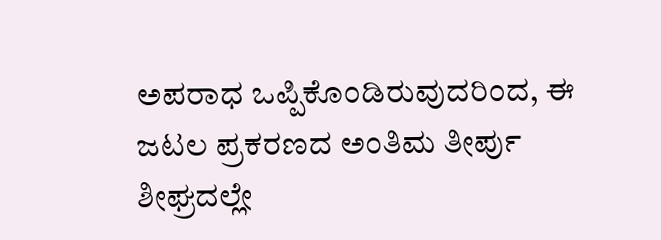ಅಪರಾಧ ಒಪ್ಪಿಕೊಂಡಿರುವುದರಿಂದ, ಈ ಜಟಲ ಪ್ರಕರಣದ ಅಂತಿಮ ತೀರ್ಪು ಶೀಘ್ರದಲ್ಲೇ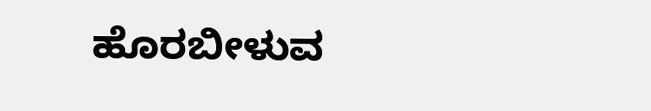ಹೊರಬೀಳುವ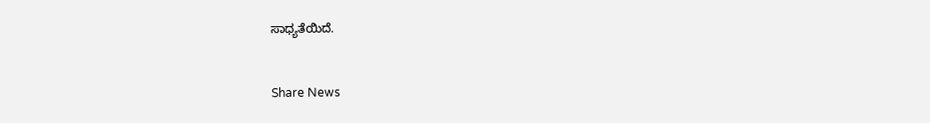ಸಾಧ್ಯತೆಯಿದೆ.


Share News